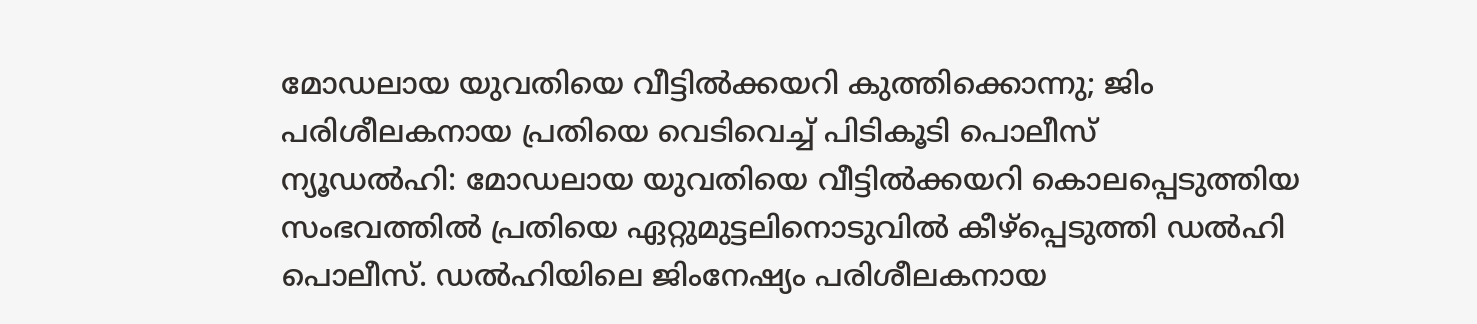മോഡലായ യുവതിയെ വീട്ടിൽക്കയറി കുത്തിക്കൊന്നു; ജിം പരിശീലകനായ പ്രതിയെ വെടിവെച്ച് പിടികൂടി പൊലീസ്
ന്യൂഡൽഹി: മോഡലായ യുവതിയെ വീട്ടിൽക്കയറി കൊലപ്പെടുത്തിയ സംഭവത്തിൽ പ്രതിയെ ഏറ്റുമുട്ടലിനൊടുവിൽ കീഴ്പ്പെടുത്തി ഡൽഹി പൊലീസ്. ഡൽഹിയിലെ ജിംനേഷ്യം പരിശീലകനായ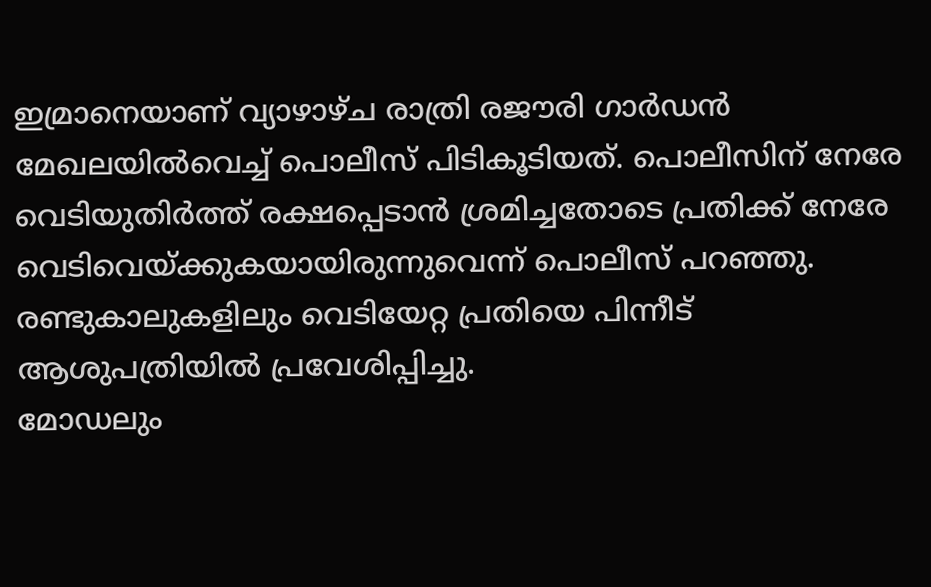ഇമ്രാനെയാണ് വ്യാഴാഴ്ച രാത്രി രജൗരി ഗാർഡൻ മേഖലയിൽവെച്ച് പൊലീസ് പിടികൂടിയത്. പൊലീസിന് നേരേ വെടിയുതിർത്ത് രക്ഷപ്പെടാൻ ശ്രമിച്ചതോടെ പ്രതിക്ക് നേരേ വെടിവെയ്ക്കുകയായിരുന്നുവെന്ന് പൊലീസ് പറഞ്ഞു. രണ്ടുകാലുകളിലും വെടിയേറ്റ പ്രതിയെ പിന്നീട് ആശുപത്രിയിൽ പ്രവേശിപ്പിച്ചു.
മോഡലും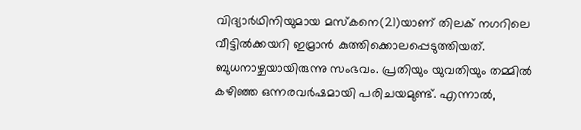വിദ്യാർഥിനിയുമായ മസ്കനെ(21)യാണ് തിലക് നഗറിലെ വീട്ടിൽക്കയറി ഇമ്രാൻ കുത്തിക്കൊലപ്പെടുത്തിയത്. ബുധനാഴ്ചയായിരുന്നു സംഭവം. പ്രതിയും യുവതിയും തമ്മിൽ കഴിഞ്ഞ ഒന്നരവർഷമായി പരിചയമുണ്ട്. എന്നാൽ,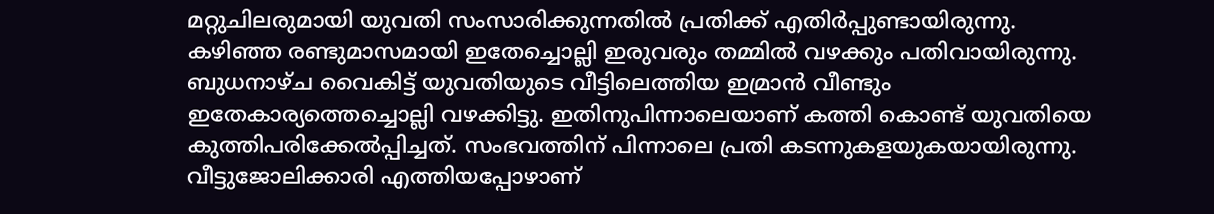മറ്റുചിലരുമായി യുവതി സംസാരിക്കുന്നതിൽ പ്രതിക്ക് എതിർപ്പുണ്ടായിരുന്നു. കഴിഞ്ഞ രണ്ടുമാസമായി ഇതേച്ചൊല്ലി ഇരുവരും തമ്മിൽ വഴക്കും പതിവായിരുന്നു. ബുധനാഴ്ച വൈകിട്ട് യുവതിയുടെ വീട്ടിലെത്തിയ ഇമ്രാൻ വീണ്ടും ഇതേകാര്യത്തെച്ചൊല്ലി വഴക്കിട്ടു. ഇതിനുപിന്നാലെയാണ് കത്തി കൊണ്ട് യുവതിയെ കുത്തിപരിക്കേൽപ്പിച്ചത്. സംഭവത്തിന് പിന്നാലെ പ്രതി കടന്നുകളയുകയായിരുന്നു.
വീട്ടുജോലിക്കാരി എത്തിയപ്പോഴാണ്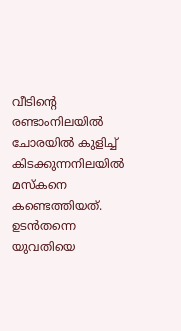വീടിന്റെ രണ്ടാംനിലയിൽ ചോരയിൽ കുളിച്ച് കിടക്കുന്നനിലയിൽ മസ്കനെ കണ്ടെത്തിയത്. ഉടൻതന്നെ യുവതിയെ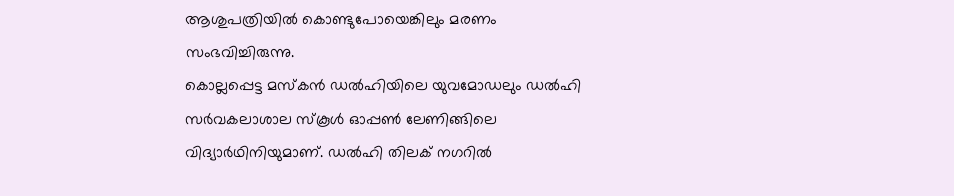ആശുപത്രിയിൽ കൊണ്ടുപോയെങ്കിലും മരണം സംഭവിച്ചിരുന്നു.
കൊല്ലപ്പെട്ട മസ്കൻ ഡൽഹിയിലെ യുവമോഡലും ഡൽഹി സർവകലാശാല സ്കൂൾ ഓപ്പൺ ലേണിങ്ങിലെ വിദ്യാർഥിനിയുമാണ്. ഡൽഹി തിലക് നഗറിൽ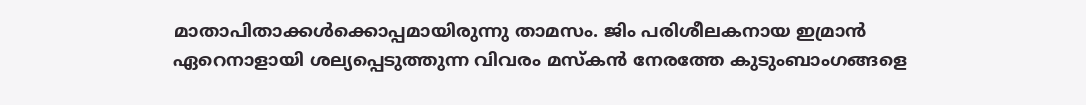മാതാപിതാക്കൾക്കൊപ്പമായിരുന്നു താമസം. ജിം പരിശീലകനായ ഇമ്രാൻ ഏറെനാളായി ശല്യപ്പെടുത്തുന്ന വിവരം മസ്കൻ നേരത്തേ കുടുംബാംഗങ്ങളെ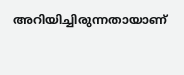അറിയിച്ചിരുന്നതായാണ്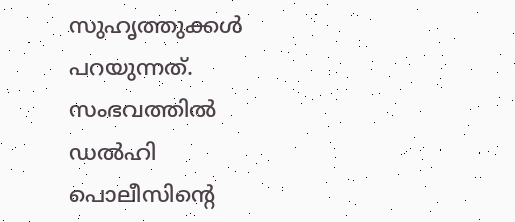സുഹൃത്തുക്കൾ പറയുന്നത്. സംഭവത്തിൽ ഡൽഹി പൊലീസിന്റെ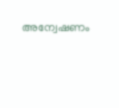അന്വേഷണം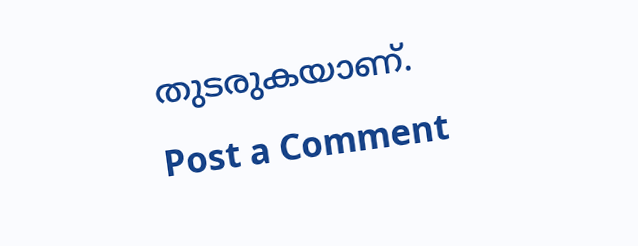തുടരുകയാണ്.
Post a Comment